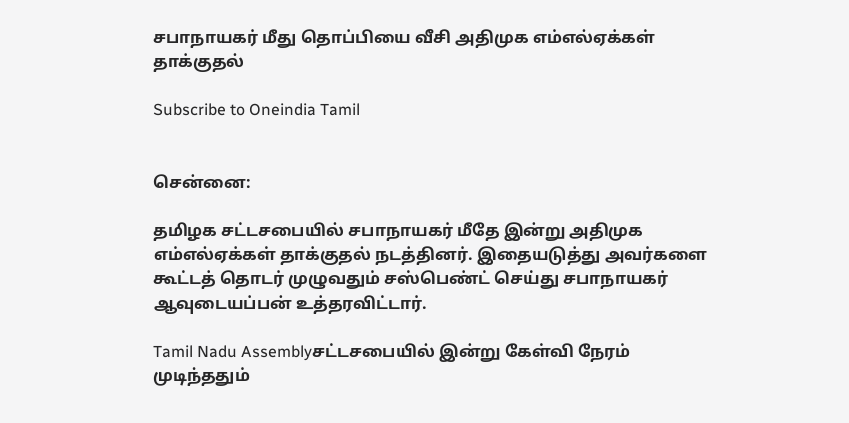சபாநாயகர் மீது தொப்பியை வீசி அதிமுக எம்எல்ஏக்கள் தாக்குதல்

Subscribe to Oneindia Tamil


சென்னை:

தமிழக சட்டசபையில் சபாநாயகர் மீதே இன்று அதிமுக எம்எல்ஏக்கள் தாக்குதல் நடத்தினர். இதையடுத்து அவர்களை கூட்டத் தொடர் முழுவதும் சஸ்பெண்ட் செய்து சபாநாயகர் ஆவுடையப்பன் உத்தரவிட்டார்.

Tamil Nadu Assemblyசட்டசபையில் இன்று கேள்வி நேரம் முடிந்ததும்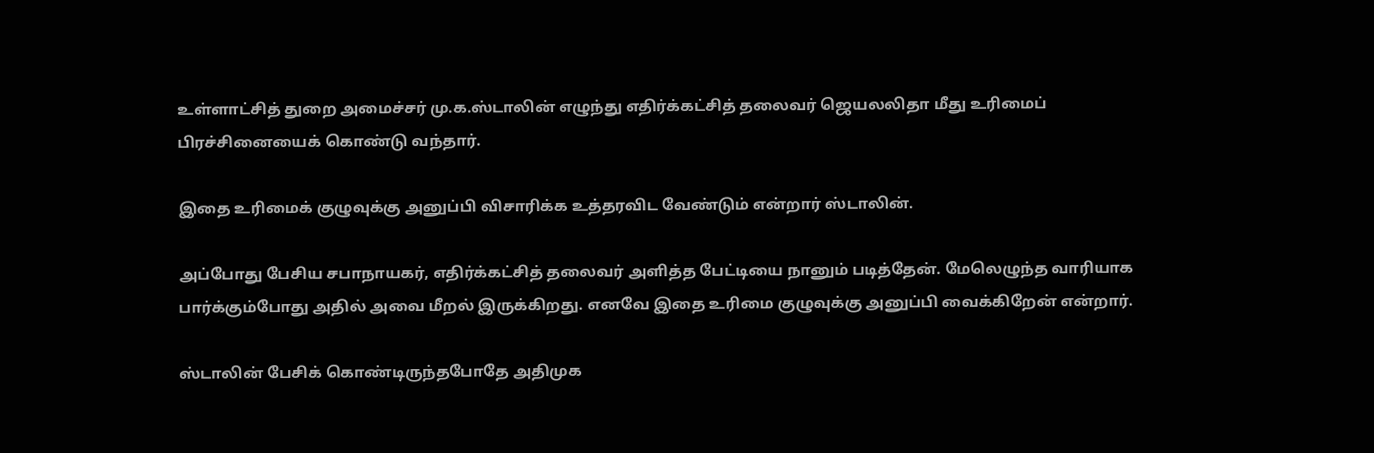உள்ளாட்சித் துறை அமைச்சர் மு.க.ஸ்டாலின் எழுந்து எதிர்க்கட்சித் தலைவர் ஜெயலலிதா மீது உரிமைப் பிரச்சினையைக் கொண்டு வந்தார்.

இதை உரிமைக் குழுவுக்கு அனுப்பி விசாரிக்க உத்தரவிட வேண்டும் என்றார் ஸ்டாலின்.

அப்போது பேசிய சபாநாயகர், எதிர்க்கட்சித் தலைவர் அளித்த பேட்டியை நானும் படித்தேன். மேலெழுந்த வாரியாக பார்க்கும்போது அதில் அவை மீறல் இருக்கிறது. எனவே இதை உரிமை குழுவுக்கு அனுப்பி வைக்கிறேன் என்றார்.

ஸ்டாலின் பேசிக் கொண்டிருந்தபோதே அதிமுக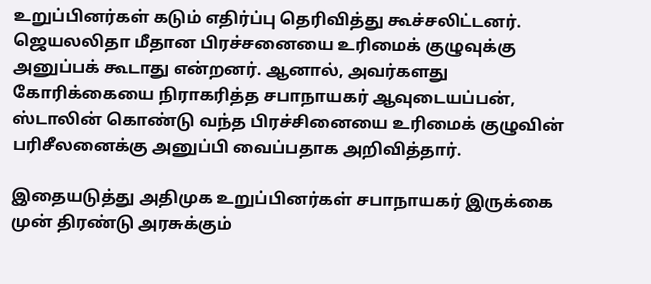உறுப்பினர்கள் கடும் எதிர்ப்பு தெரிவித்து கூச்சலிட்டனர். ஜெயலலிதா மீதான பிரச்சனையை உரிமைக் குழுவுக்கு அனுப்பக் கூடாது என்றனர். ஆனால், அவர்களது கோரிக்கையை நிராகரித்த சபாநாயகர் ஆவுடையப்பன், ஸ்டாலின் கொண்டு வந்த பிரச்சினையை உரிமைக் குழுவின் பரிசீலனைக்கு அனுப்பி வைப்பதாக அறிவித்தார்.

இதையடுத்து அதிமுக உறுப்பினர்கள் சபாநாயகர் இருக்கை முன் திரண்டு அரசுக்கும்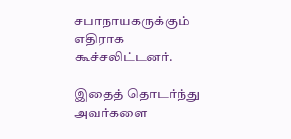சபாநாயகருக்கும் எதிராக கூச்சலிட்டனர்.

இதைத் தொடர்ந்து அவர்களை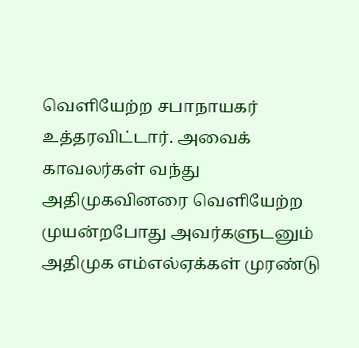வெளியேற்ற சபாநாயகர் உத்தரவிட்டார். அவைக் காவலர்கள் வந்து அதிமுகவினரை வெளியேற்ற முயன்றபோது அவர்களுடனும் அதிமுக எம்எல்ஏக்கள் முரண்டு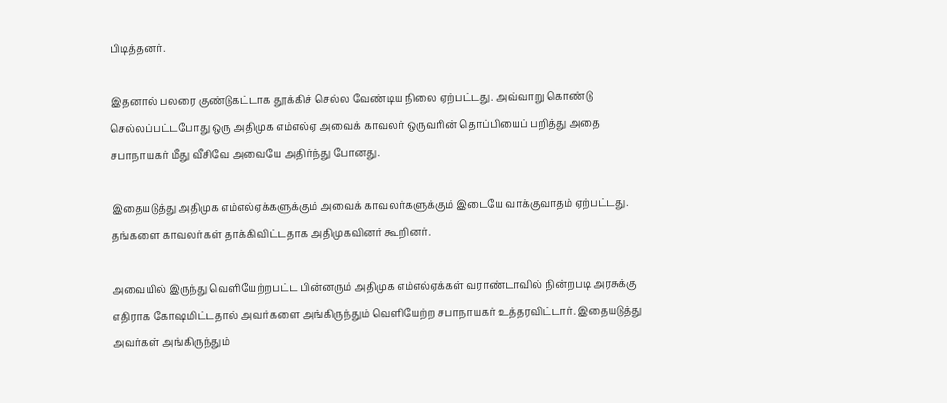பிடித்தனர்.

இதனால் பலரை குண்டுகட்டாக தூக்கிச் செல்ல வேண்டிய நிலை ஏற்பட்டது. அவ்வாறு கொண்டு செல்லப்பட்டபோது ஒரு அதிமுக எம்எல்ஏ அவைக் காவலர் ஒருவரின் தொப்பியைப் பறித்து அதை சபாநாயகர் மீது வீசிவே அவையே அதிர்ந்து போனது.

இதையடுத்து அதிமுக எம்எல்ஏக்களுக்கும் அவைக் காவலர்களுக்கும் இடையே வாக்குவாதம் ஏற்பட்டது. தங்களை காவலர்கள் தாக்கிவிட்டதாக அதிமுகவினர் கூறினர்.

அவையில் இருந்து வெளியேற்றபட்ட பின்னரும் அதிமுக எம்எல்ஏக்கள் வராண்டாவில் நின்றபடி அரசுக்கு எதிராக கோஷமிட்டதால் அவர்களை அங்கிருந்தும் வெளியேற்ற சபாநாயகர் உத்தரவிட்டார். இதையடுத்து அவர்கள் அங்கிருந்தும்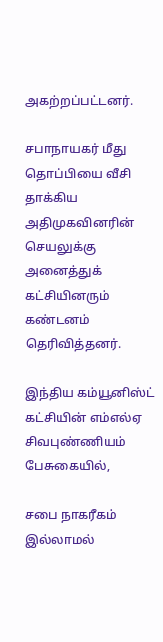அகற்றப்பட்டனர்.

சபாநாயகர் மீது தொப்பியை வீசி தாக்கிய அதிமுகவினரின் செயலுக்கு அனைத்துக் கட்சியினரும் கண்டனம் தெரிவித்தனர்.

இந்திய கம்யூனிஸ்ட் கட்சியின் எம்எல்ஏ சிவபுண்ணியம் பேசுகையில்,

சபை நாகரீகம் இல்லாமல்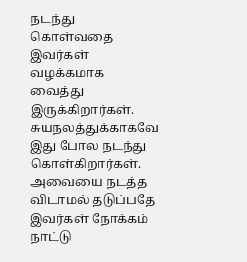நடந்து கொள்வதை இவர்கள் வழக்கமாக வைத்து இருக்கிறார்கள். சுயநலத்துக்காகவே இது போல நடந்து கொள்கிறார்கள். அவையை நடத்த விடாமல் தடுப்பதே இவர்கள் நோக்கம் நாட்டு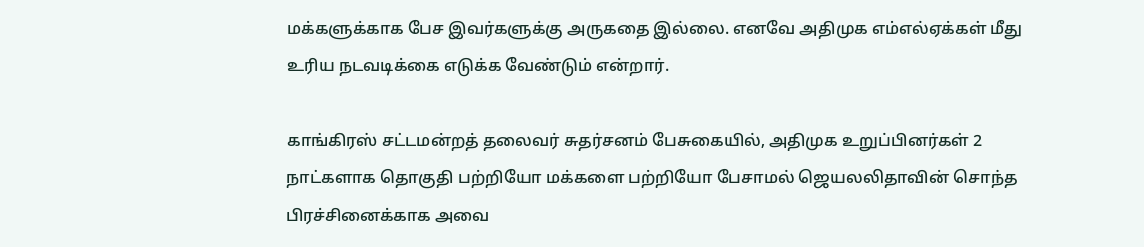மக்களுக்காக பேச இவர்களுக்கு அருகதை இல்லை. எனவே அதிமுக எம்எல்ஏக்கள் மீது உரிய நடவடிக்கை எடுக்க வேண்டும் என்றார்.

காங்கிரஸ் சட்டமன்றத் தலைவர் சுதர்சனம் பேசுகையில், அதிமுக உறுப்பினர்கள் 2 நாட்களாக தொகுதி பற்றியோ மக்களை பற்றியோ பேசாமல் ஜெயலலிதாவின் சொந்த பிரச்சினைக்காக அவை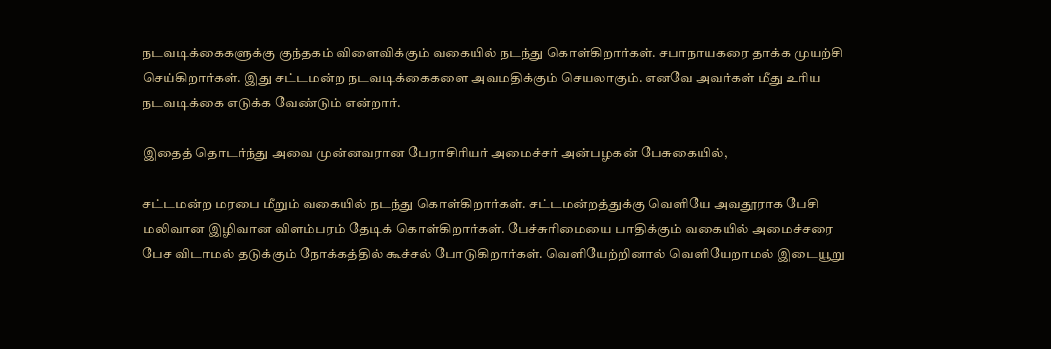நடவடிக்கைகளுக்கு குந்தகம் விளைவிக்கும் வகையில் நடந்து கொள்கிறார்கள். சபாநாயகரை தாக்க முயற்சி செய்கிறார்கள். இது சட்டமன்ற நடவடிக்கைகளை அவமதிக்கும் செயலாகும். எனவே அவர்கள் மீது உரிய நடவடிக்கை எடுக்க வேண்டும் என்றார்.

இதைத் தொடர்ந்து அவை முன்னவரான பேராசிரியர் அமைச்சர் அன்பழகன் பேசுகையில்,

சட்டமன்ற மரபை மீறும் வகையில் நடந்து கொள்கிறார்கள். சட்டமன்றத்துக்கு வெளியே அவதூராக பேசி மலிவான இழிவான விளம்பரம் தேடிக் கொள்கிறார்கள். பேச்சுரிமையை பாதிக்கும் வகையில் அமைச்சரை பேச விடாமல் தடுக்கும் நோக்கத்தில் கூச்சல் போடுகிறார்கள். வெளியேற்றினால் வெளியேறாமல் இடையூறு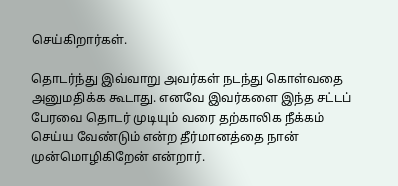செய்கிறார்கள்.

தொடர்ந்து இவ்வாறு அவர்கள் நடந்து கொள்வதை அனுமதிக்க கூடாது. எனவே இவர்களை இந்த சட்டப் பேரவை தொடர் முடியும் வரை தற்காலிக நீக்கம் செய்ய வேண்டும் என்ற தீர்மானத்தை நான் முன்மொழிகிறேன் என்றார்.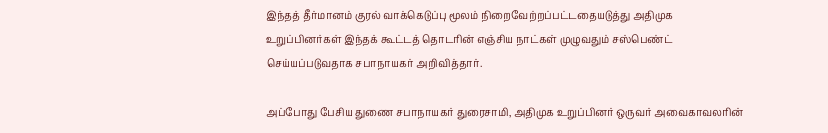இந்தத் தீர்மானம் குரல் வாக்கெடுப்பு மூலம் நிறைவேற்றப்பட்டதையடுத்து அதிமுக உறுப்பினர்கள் இந்தக் கூட்டத் தொடரின் எஞ்சிய நாட்கள் முழுவதும் சஸ்பெண்ட் செய்யப்படுவதாக சபாநாயகர் அறிவித்தார்.

அப்போது பேசிய துணை சபாநாயகர் துரைசாமி, அதிமுக உறுப்பினர் ஒருவர் அவைகாவலரின்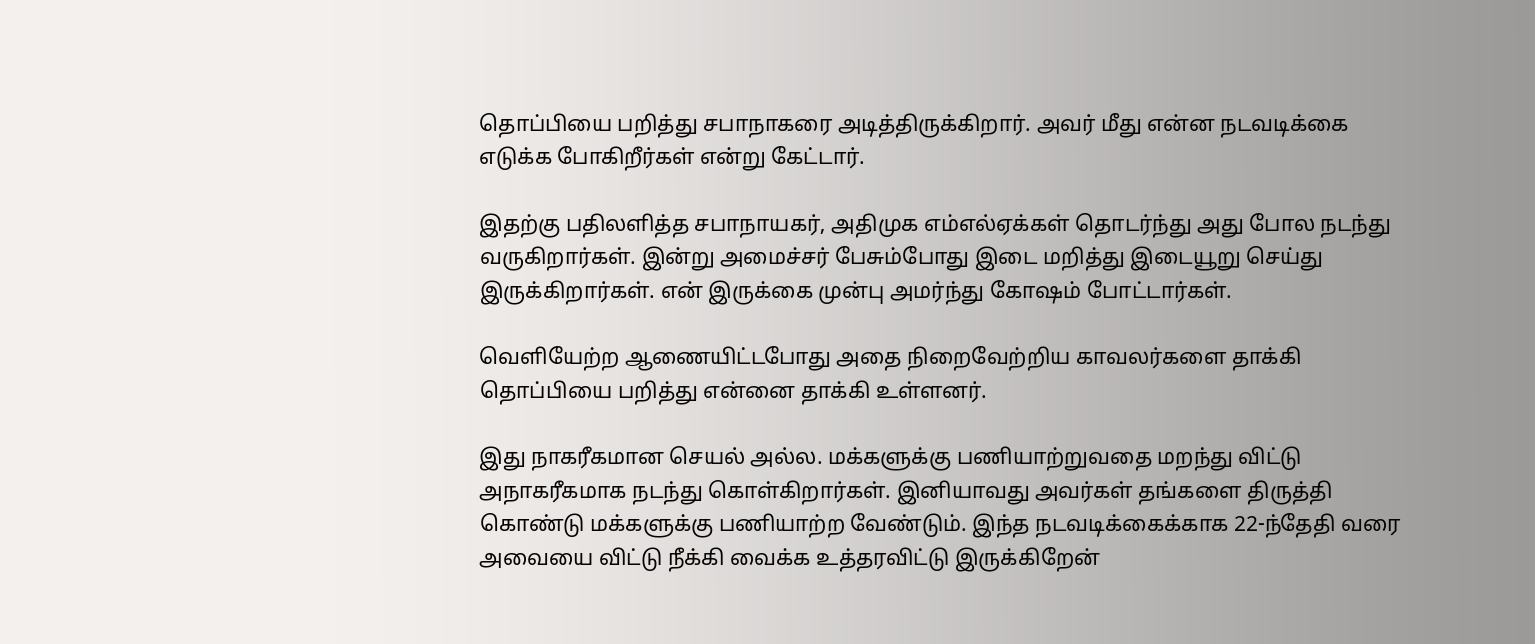தொப்பியை பறித்து சபாநாகரை அடித்திருக்கிறார். அவர் மீது என்ன நடவடிக்கை எடுக்க போகிறீர்கள் என்று கேட்டார்.

இதற்கு பதிலளித்த சபாநாயகர், அதிமுக எம்எல்ஏக்கள் தொடர்ந்து அது போல நடந்து வருகிறார்கள். இன்று அமைச்சர் பேசும்போது இடை மறித்து இடையூறு செய்து இருக்கிறார்கள். என் இருக்கை முன்பு அமர்ந்து கோஷம் போட்டார்கள்.

வெளியேற்ற ஆணையிட்டபோது அதை நிறைவேற்றிய காவலர்களை தாக்கி தொப்பியை பறித்து என்னை தாக்கி உள்ளனர்.

இது நாகரீகமான செயல் அல்ல. மக்களுக்கு பணியாற்றுவதை மறந்து விட்டு அநாகரீகமாக நடந்து கொள்கிறார்கள். இனியாவது அவர்கள் தங்களை திருத்தி கொண்டு மக்களுக்கு பணியாற்ற வேண்டும். இந்த நடவடிக்கைக்காக 22-ந்தேதி வரை அவையை விட்டு நீக்கி வைக்க உத்தரவிட்டு இருக்கிறேன்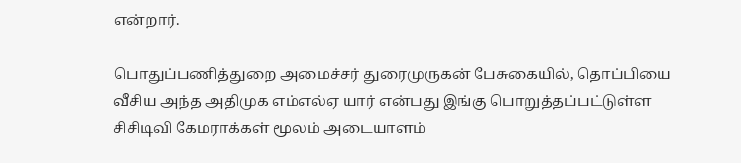என்றார்.

பொதுப்பணித்துறை அமைச்சர் துரைமுருகன் பேசுகையில், தொப்பியை வீசிய அந்த அதிமுக எம்எல்ஏ யார் என்பது இங்கு பொறுத்தப்பட்டுள்ள சிசிடிவி கேமராக்கள் மூலம் அடையாளம்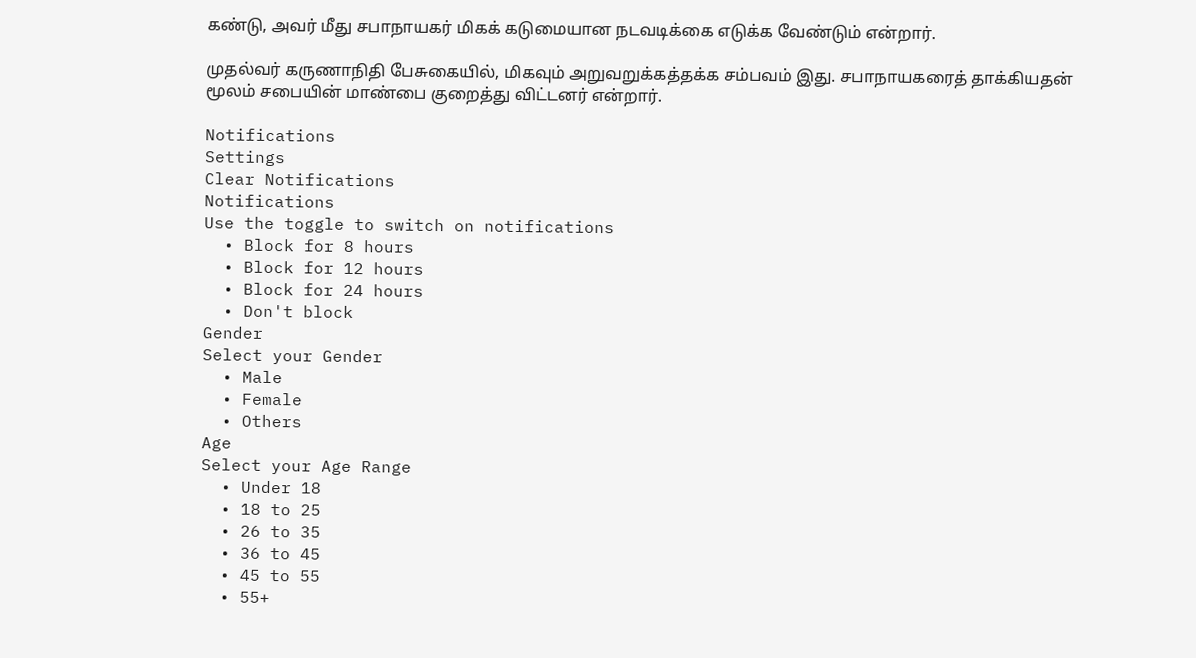கண்டு, அவர் மீது சபாநாயகர் மிகக் கடுமையான நடவடிக்கை எடுக்க வேண்டும் என்றார்.

முதல்வர் கருணாநிதி பேசுகையில், மிகவும் அறுவறுக்கத்தக்க சம்பவம் இது. சபாநாயகரைத் தாக்கியதன் மூலம் சபையின் மாண்பை குறைத்து விட்டனர் என்றார்.

Notifications
Settings
Clear Notifications
Notifications
Use the toggle to switch on notifications
  • Block for 8 hours
  • Block for 12 hours
  • Block for 24 hours
  • Don't block
Gender
Select your Gender
  • Male
  • Female
  • Others
Age
Select your Age Range
  • Under 18
  • 18 to 25
  • 26 to 35
  • 36 to 45
  • 45 to 55
  • 55+